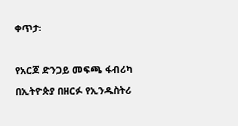ቀጥታ፡

የአርጆ ድንጋይ መፍጫ ፋብሪካ በኢትዮጵያ በዘርፉ የኢንዱስትሪ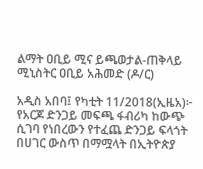ልማት ዐቢይ ሚና ይጫወታል-ጠቅላይ ሚኒስትር ዐቢይ አሕመድ (ዶ/ር)

አዲስ አበባ፤ የካቲት 11/2018(ኢዜአ)፦ የአርጆ ድንጋይ መፍጫ ፋብሪካ ከውጭ ሲገባ የነበረውን የተፈጨ ድንጋይ ፍላጎት በሀገር ውስጥ በማሟላት በኢትዮጵያ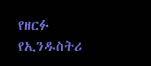የዘርፉ የኢንዱስትሪ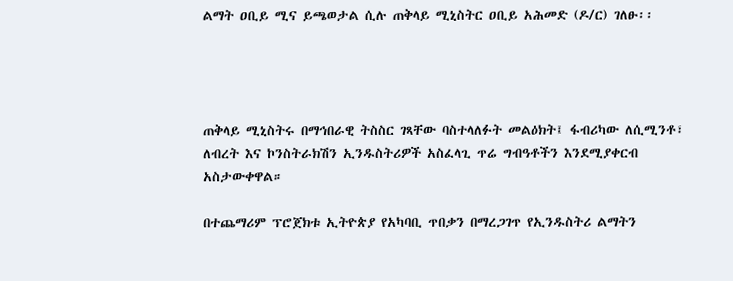ልማት ዐቢይ ሚና ይጫወታል ሲሉ ጠቅላይ ሚኒስትር ዐቢይ አሕመድ (ዶ/ር) ገለፁ፡፡




ጠቅላይ ሚኒስትሩ በማኅበራዊ ትስስር ገጻቸው ባስተላለፉት መልዕክት፤ ፋብሪካው ለሲሚንቶ፣ ለብረት እና ኮንስትራክሽን ኢንዱስትሪዎች አስፈላጊ ጥሬ ግብዓቶችን እንደሚያቀርብ አስታውቀዋል።

በተጨማሪም ፕሮጀክቱ ኢትዮጵያ የአካባቢ ጥበቃን በማረጋገጥ የኢንዱስትሪ ልማትን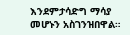እንደምታሳድግ ማሳያ መሆኑን አስገንዝበዋል።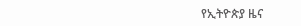የኢትዮጵያ ዜና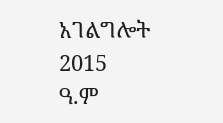አገልግሎት
2015
ዓ.ም